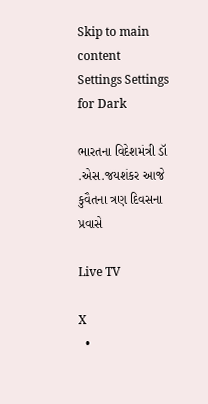Skip to main content
Settings Settings for Dark

ભારતના વિદેશમંત્રી ડૉ .એસ.જયશંકર આજે કુવૈતના ત્રણ દિવસના પ્રવાસે

Live TV

X
  •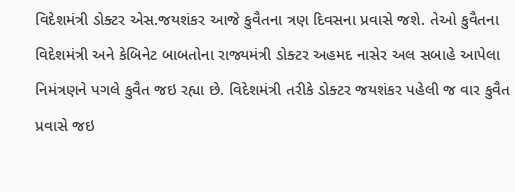વિદેશમંત્રી ડોક્ટર એસ.જયશંકર આજે કુવૈતના ત્રણ દિવસના પ્રવાસે જશે. તેઓ કુવૈતના વિદેશમંત્રી અને કેબિનેટ બાબતોના રાજ્યમંત્રી ડોક્ટર અહમદ નાસેર અલ સબાહે આપેલા નિમંત્રણને પગલે કુવૈત જઇ રહ્યા છે. વિદેશમંત્રી તરીકે ડોક્ટર જયશંકર પહેલી જ વાર કુવૈત પ્રવાસે જઇ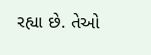રહ્યા છે. તેઓ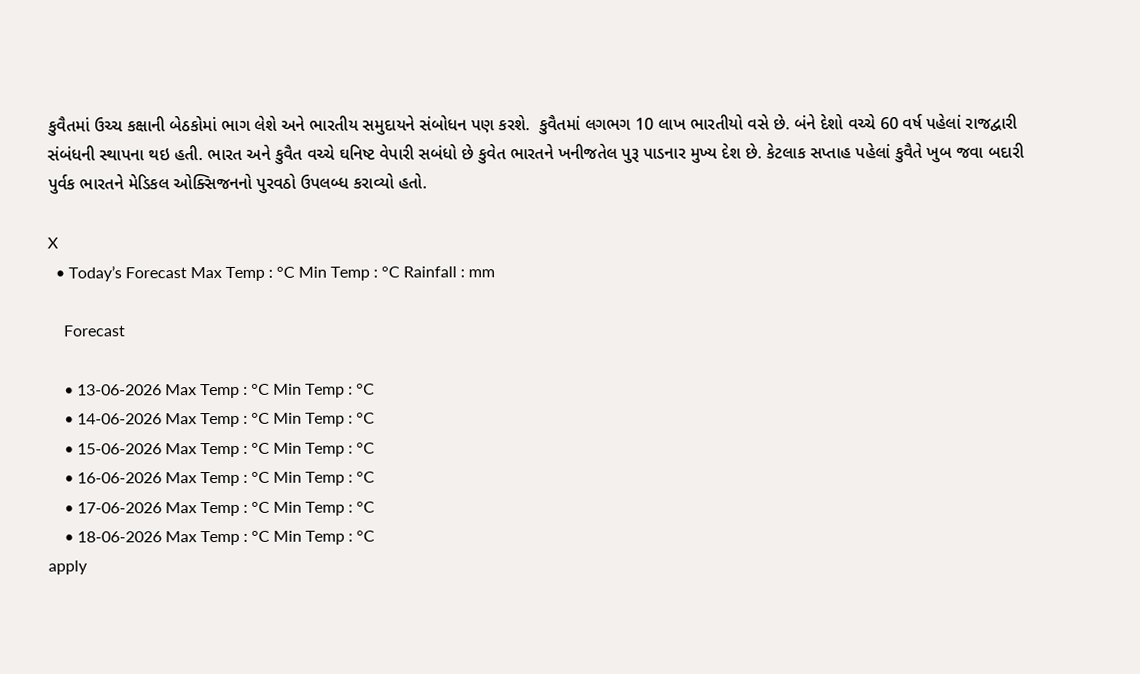કુવૈતમાં ઉચ્ચ કક્ષાની બેઠકોમાં ભાગ લેશે અને ભારતીય સમુદાયને સંબોધન પણ કરશે.  કુવૈતમાં લગભગ 10 લાખ ભારતીયો વસે છે. બંને દેશો વચ્ચે 60 વર્ષ પહેલાં રાજદ્વારી સંબંધની સ્થાપના થઇ હતી. ભારત અને કુવૈત વચ્ચે ઘનિષ્ટ વેપારી સબંધો છે કુવેત ભારતને ખનીજતેલ પુરૂ પાડનાર મુખ્ય દેશ છે. કેટલાક સપ્તાહ પહેલાં કુવૈતે ખુબ જવા બદારી પુર્વક ભારતને મેડિકલ ઓક્સિજનનો પુરવઠો ઉપલબ્ધ કરાવ્યો હતો.

X
  • Today’s Forecast Max Temp : °C Min Temp : °C Rainfall : mm

    Forecast

    • 13-06-2026 Max Temp : °C Min Temp : °C
    • 14-06-2026 Max Temp : °C Min Temp : °C
    • 15-06-2026 Max Temp : °C Min Temp : °C
    • 16-06-2026 Max Temp : °C Min Temp : °C
    • 17-06-2026 Max Temp : °C Min Temp : °C
    • 18-06-2026 Max Temp : °C Min Temp : °C
apply